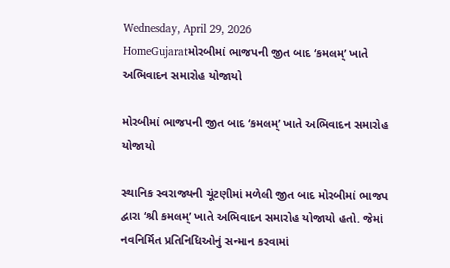Wednesday, April 29, 2026
HomeGujaratમોરબીમાં ભાજપની જીત બાદ ‘કમલમ્’ ખાતે અભિવાદન સમારોહ યોજાયો

મોરબીમાં ભાજપની જીત બાદ ‘કમલમ્’ ખાતે અભિવાદન સમારોહ યોજાયો

સ્થાનિક સ્વરાજ્યની ચૂંટણીમાં મળેલી જીત બાદ મોરબીમાં ભાજપ દ્વારા ‘શ્રી કમલમ્’ ખાતે અભિવાદન સમારોહ યોજાયો હતો. જેમાં નવનિર્મિત પ્રતિનિધિઓનું સન્માન કરવામાં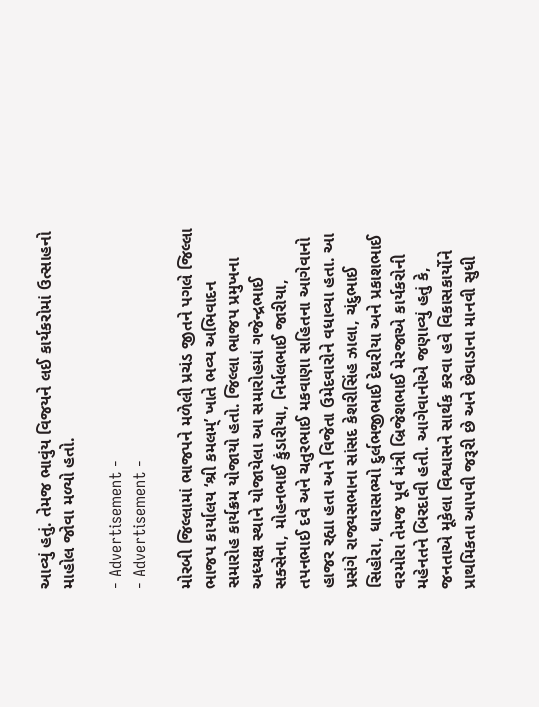આવ્યું હતું. તેમજ ભાવુંય વિજયને લઈ કાર્યકરોમાં ઉત્સાહનો માહોલ જોવા મળ્યો હતો.

- Advertisement -
- Advertisement -

મોરબી જિલ્લામાં ભાજપને મળેલી પ્રચંડ જીતને પગલે જિલ્લા ભાજપ કાર્યાલય ‘શ્રી કમલમ્’ ખાતે ભવ્ય અભિવાદન સમારોહ કાર્યક્રમ યોજાયો હતો. જિલ્લા ભાજપ પ્રમુખના અધ્યક્ષ સ્થાને યોજાયેલા આ સમારોહમાં ગજેન્દ્રભાઈ સક્સેના, મોહનભાઈ કુંડારીયા, નિર્મલભાઈ જારીયા, તપનભાઈ દવે અને ચતુરભાઈ મકવાણા સહિતના આગેવાનો હાજર રહ્યા હતા અને વિજેતા ઉમેદવારોને વધાવ્યા હતા. આ પ્રસંગે રાજ્યસભાના સાંસદ કેશરીસિંહ ઝાલા, ચંદુભાઈ સિહોરા, ધારાસભ્યો દુર્લભજીભાઈ દેથરીયા અને પ્રકાશભાઈ વરમોરા તેમજ પૂર્વ મંત્રી બ્રિજેશભાઈ મેરજાએ કાર્યકરોની મહેનતને બિરદાવી હતી. આગેવાનોએ જણાવ્યું હતું કે, જનતાએ મૂકેલા વિશ્વાસને સાર્થક કરવા હવે વિકાસકાર્યોને પ્રાથમિકતા આપવી જરૂરી છે અને છેવાડાના માનવી સુધી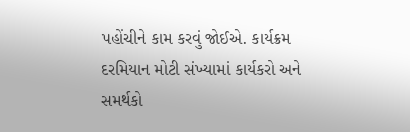પહોંચીને કામ કરવું જોઈએ. કાર્યક્રમ દરમિયાન મોટી સંખ્યામાં કાર્યકરો અને સમર્થકો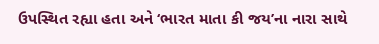ઉપસ્થિત રહ્યા હતા અને ‘ભારત માતા કી જય’ના નારા સાથે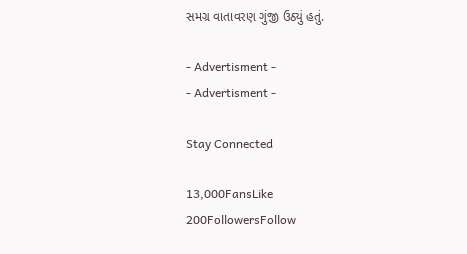સમગ્ર વાતાવરણ ગુંજી ઉઠ્યું હતું.

- Advertisment -
- Advertisment -

Stay Connected

13,000FansLike
200FollowersFollow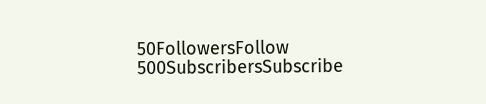50FollowersFollow
500SubscribersSubscribe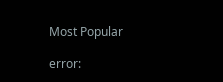Most Popular

error: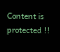Content is protected !!